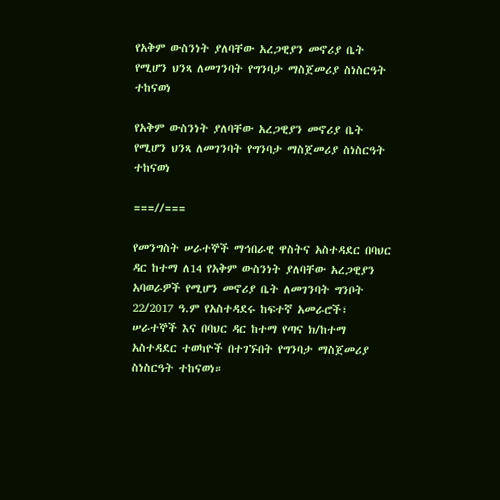የአቅም ውስንነት ያለባቸው አረጋዊያን መኖሪያ ቤት የሚሆን ህንጻ ለመገንባት የግንባታ ማስጀመሪያ ስነስርዓት ተከናወነ

የአቅም ውስንነት ያለባቸው አረጋዊያን መኖሪያ ቤት የሚሆን ህንጻ ለመገንባት የግንባታ ማስጀመሪያ ስነስርዓት ተከናወነ

===//===

የመንግስት ሠራተኞች ማኅበራዊ ዋስትና አስተዳደር በባህር ዳር ከተማ ለ14 የአቅም ውስንነት ያለባቸው አረጋዊያን አባወራዎች የሚሆን መኖሪያ ቤት ለመገንባት ግንቦት 22/2017 ዓ.ም የአስተዳደሩ ከፍተኛ አመራሮች፣ ሠራተኞች እና በባህር ዳር ከተማ የጣና ክ/ከተማ አስተዳደር ተወካዮች በተገኙበት የግንባታ ማስጀመሪያ ስነስርዓት ተከናወነ።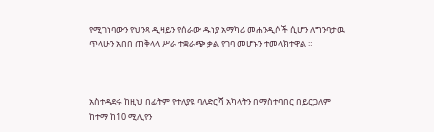የሚገነባውን የህንጻ ዲዛይን የሰራው ዱነያ አማካሪ መሐንዲሶች ሲሆን ለግንባታዉ ጥላሁን አበበ ጠቅላላ ሥራ ተቋራጭ ቃል የገባ መሆኑን ተመላክተዋል ።



አስተዳደሩ ከዚህ በፊትም የተለያዩ ባለድርሻ አካላትን በማስተባበር በይርጋለም ከተማ ከ10 ሚሊየን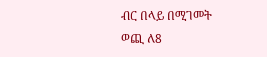ብር በላይ በሚገመት ወጪ ለ8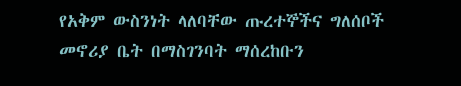የአቅም ውስንነት ላለባቸው ጡረተኞችና ግለሰቦች መኖሪያ ቤት በማስገንባት ማሰረከቡን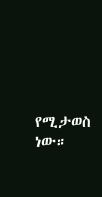የሚታወስ ነው።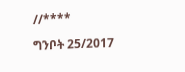//****

ግንቦት 25/2017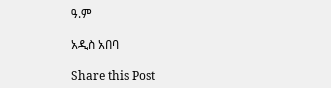ዓ.ም

አዲስ አበባ

Share this Post